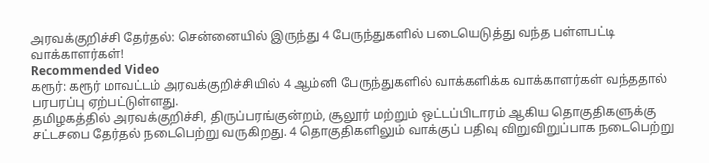அரவக்குறிச்சி தேர்தல்: சென்னையில் இருந்து 4 பேருந்துகளில் படையெடுத்து வந்த பள்ளபட்டி வாக்காளர்கள்!
Recommended Video
கரூர்: கரூர் மாவட்டம் அரவக்குறிச்சியில் 4 ஆம்னி பேருந்துகளில் வாக்களிக்க வாக்காளர்கள் வந்ததால் பரபரப்பு ஏற்பட்டுள்ளது.
தமிழகத்தில் அரவக்குறிச்சி, திருப்பரங்குன்றம், சூலூர் மற்றும் ஒட்டப்பிடாரம் ஆகிய தொகுதிகளுக்கு சட்டசபை தேர்தல் நடைபெற்று வருகிறது. 4 தொகுதிகளிலும் வாக்குப் பதிவு விறுவிறுப்பாக நடைபெற்று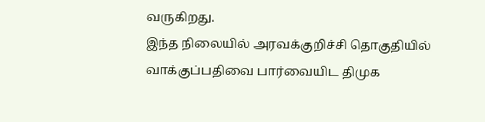வருகிறது.
இந்த நிலையில் அரவக்குறிச்சி தொகுதியில் வாக்குப்பதிவை பார்வையிட திமுக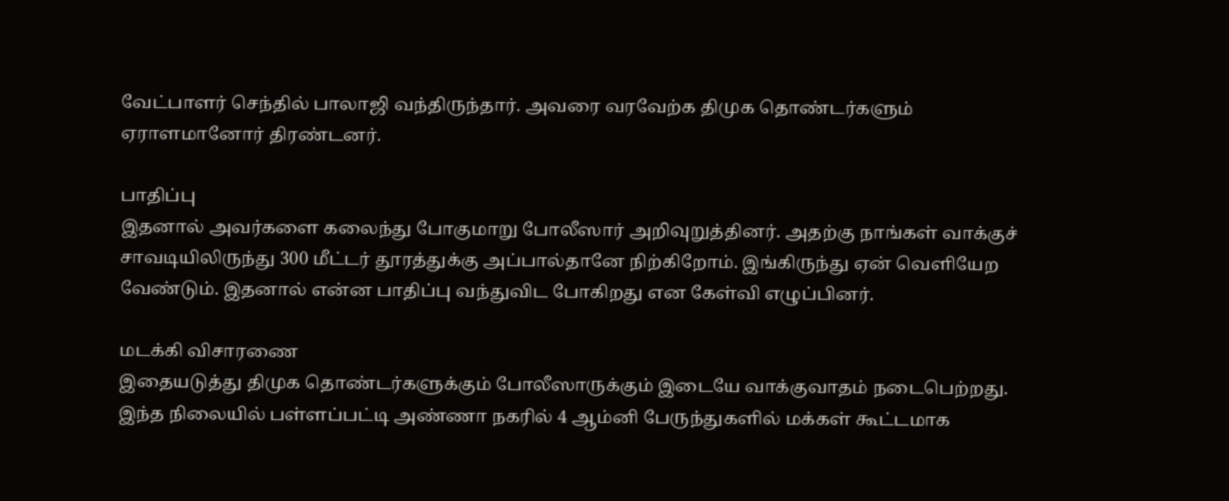வேட்பாளர் செந்தில் பாலாஜி வந்திருந்தார். அவரை வரவேற்க திமுக தொண்டர்களும் ஏராளமானோர் திரண்டனர்.

பாதிப்பு
இதனால் அவர்களை கலைந்து போகுமாறு போலீஸார் அறிவுறுத்தினர். அதற்கு நாங்கள் வாக்குச் சாவடியிலிருந்து 300 மீட்டர் தூரத்துக்கு அப்பால்தானே நிற்கிறோம். இங்கிருந்து ஏன் வெளியேற வேண்டும். இதனால் என்ன பாதிப்பு வந்துவிட போகிறது என கேள்வி எழுப்பினர்.

மடக்கி விசாரணை
இதையடுத்து திமுக தொண்டர்களுக்கும் போலீஸாருக்கும் இடையே வாக்குவாதம் நடைபெற்றது. இந்த நிலையில் பள்ளப்பட்டி அண்ணா நகரில் 4 ஆம்னி பேருந்துகளில் மக்கள் கூட்டமாக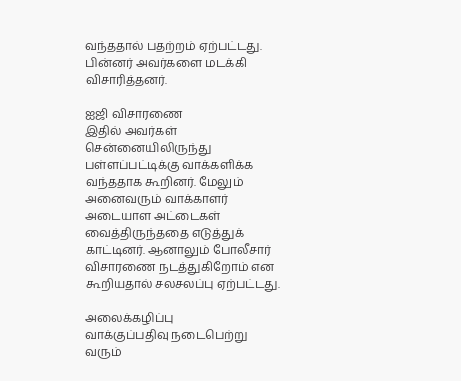வந்ததால் பதற்றம் ஏற்பட்டது. பின்னர் அவர்களை மடக்கி விசாரித்தனர்.

ஐஜி விசாரணை
இதில் அவர்கள் சென்னையிலிருந்து பள்ளப்பட்டிக்கு வாக்களிக்க வந்ததாக கூறினர். மேலும் அனைவரும் வாக்காளர் அடையாள அட்டைகள் வைத்திருந்ததை எடுத்துக் காட்டினர். ஆனாலும் போலீசார் விசாரணை நடத்துகிறோம் என கூறியதால் சலசலப்பு ஏற்பட்டது.

அலைக்கழிப்பு
வாக்குப்பதிவு நடைபெற்று வரும்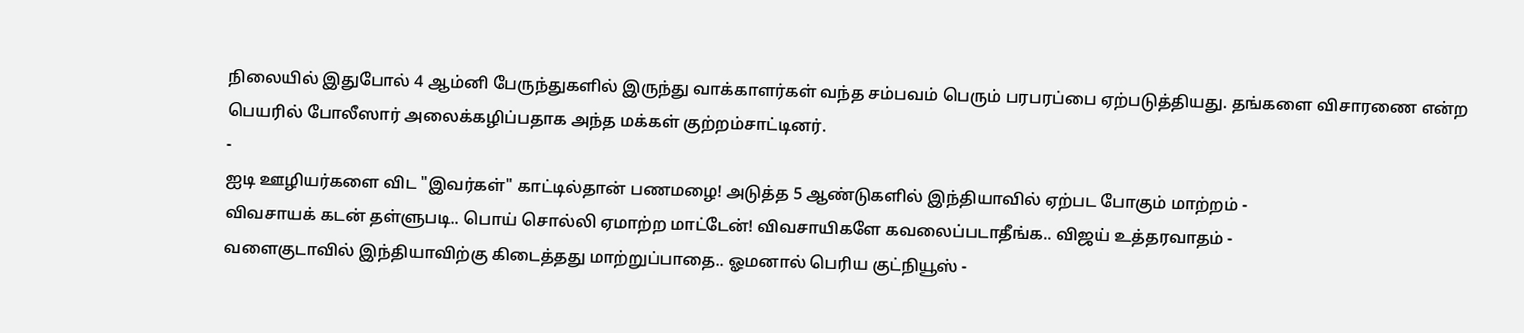நிலையில் இதுபோல் 4 ஆம்னி பேருந்துகளில் இருந்து வாக்காளர்கள் வந்த சம்பவம் பெரும் பரபரப்பை ஏற்படுத்தியது. தங்களை விசாரணை என்ற பெயரில் போலீஸார் அலைக்கழிப்பதாக அந்த மக்கள் குற்றம்சாட்டினர்.
-
ஐடி ஊழியர்களை விட "இவர்கள்" காட்டில்தான் பணமழை! அடுத்த 5 ஆண்டுகளில் இந்தியாவில் ஏற்பட போகும் மாற்றம் -
விவசாயக் கடன் தள்ளுபடி.. பொய் சொல்லி ஏமாற்ற மாட்டேன்! விவசாயிகளே கவலைப்படாதீங்க.. விஜய் உத்தரவாதம் -
வளைகுடாவில் இந்தியாவிற்கு கிடைத்தது மாற்றுப்பாதை.. ஓமனால் பெரிய குட்நியூஸ் -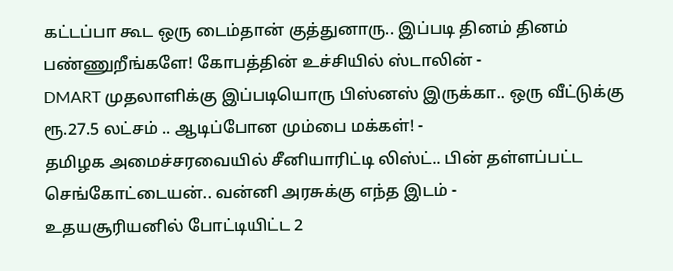கட்டப்பா கூட ஒரு டைம்தான் குத்துனாரு.. இப்படி தினம் தினம் பண்ணுறீங்களே! கோபத்தின் உச்சியில் ஸ்டாலின் -
DMART முதலாளிக்கு இப்படியொரு பிஸ்னஸ் இருக்கா.. ஒரு வீட்டுக்கு ரூ.27.5 லட்சம் .. ஆடிப்போன மும்பை மக்கள்! -
தமிழக அமைச்சரவையில் சீனியாரிட்டி லிஸ்ட்.. பின் தள்ளப்பட்ட செங்கோட்டையன்.. வன்னி அரசுக்கு எந்த இடம் -
உதயசூரியனில் போட்டியிட்ட 2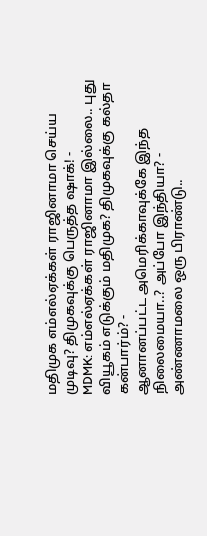மதிமுக எம்எல்ஏக்கள் ராஜினாமா செய்ய முடிவு? திமுகவுக்கு பெருத்த ஷாக்! -
MDMK: எம்எல்ஏக்கள் ராஜினாமா இல்லை.. புது வியூகம் எடுக்கும் மதிமுக? திமுகவுக்கு கல்தா கன்பார்ம்? -
ஆனானப்பட்ட அமெரிக்காவுக்கே இந்த நிலைமையா..? அப்போ இந்தியா? -
அண்ணாமலை ஒரு பிராண்டு..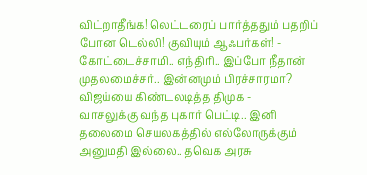விட்றாதீங்க! லெட்டரைப் பார்த்ததும் பதறிப் போன டெல்லி! குவியும் ஆஃபர்கள்! -
கோட்டைச்சாமி.. எந்திரி.. இப்போ நீதான் முதலமைச்சர்.. இன்னமும் பிரச்சாரமா? விஜய்யை கிண்டலடித்த திமுக -
வாசலுக்கு வந்த புகார் பெட்டி.. இனி தலைமை செயலகத்தில் எல்லோருக்கும் அனுமதி இல்லை.. தவெக அரசு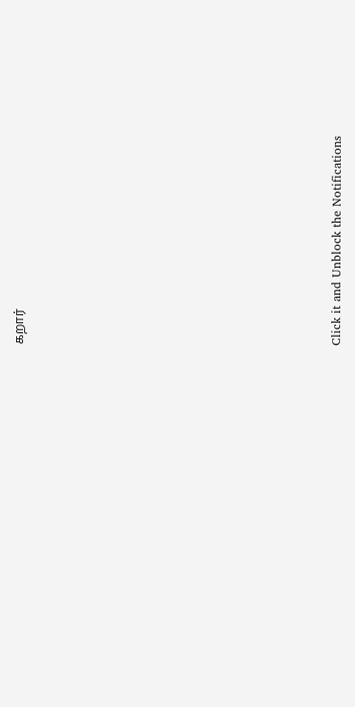கறார்












Click it and Unblock the Notifications